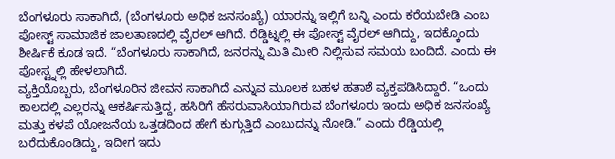ಬೆಂಗಳೂರು ಸಾಕಾಗಿದೆ, (ಬೆಂಗಳೂರು ಅಧಿಕ ಜನಸಂಖ್ಯೆ) ಯಾರನ್ನು ಇಲ್ಲಿಗೆ ಬನ್ನಿ ಎಂದು ಕರೆಯಬೇಡಿ ಎಂಬ ಪೋಸ್ಟ್ ಸಾಮಾಜಿಕ ಜಾಲತಾಣದಲ್ಲಿ ವೈರಲ್ ಆಗಿದೆ. ರೆಡ್ಡಿಟ್ನಲ್ಲಿ ಈ ಪೋಸ್ಟ್ ವೈರಲ್ ಆಗಿದ್ದು, ಇದಕ್ಕೊಂದು ಶೀರ್ಷಿಕೆ ಕೂಡ ಇದೆ. “ಬೆಂಗಳೂರು ಸಾಕಾಗಿದೆ, ಜನರನ್ನು ಮಿತಿ ಮೀರಿ ನಿಲ್ಲಿಸುವ ಸಮಯ ಬಂದಿದೆ. ಎಂದು ಈ ಪೋಸ್ಟ್ನಲ್ಲಿ ಹೇಳಲಾಗಿದೆ.
ವ್ಯಕ್ತಿಯೊಬ್ಬರು, ಬೆಂಗಳೂರಿನ ಜೀವನ ಸಾಕಾಗಿದೆ ಎನ್ನುವ ಮೂಲಕ ಬಹಳ ಹತಾಶೆ ವ್ಯಕ್ತಪಡಿಸಿದ್ದಾರೆ. “ಒಂದು ಕಾಲದಲ್ಲಿ ಎಲ್ಲರನ್ನು ಆಕರ್ಷಿಸುತ್ತಿದ್ದ, ಹಸಿರಿಗೆ ಹೆಸರುವಾಸಿಯಾಗಿರುವ ಬೆಂಗಳೂರು ಇಂದು ಅಧಿಕ ಜನಸಂಖ್ಯೆ ಮತ್ತು ಕಳಪೆ ಯೋಜನೆಯ ಒತ್ತಡದಿಂದ ಹೇಗೆ ಕುಗ್ಗುತ್ತಿದೆ ಎಂಬುದನ್ನು ನೋಡಿ.” ಎಂದು ರೆಡ್ಡಿಯಲ್ಲಿ ಬರೆದುಕೊಂಡಿದ್ದು, ಇದೀಗ ಇದು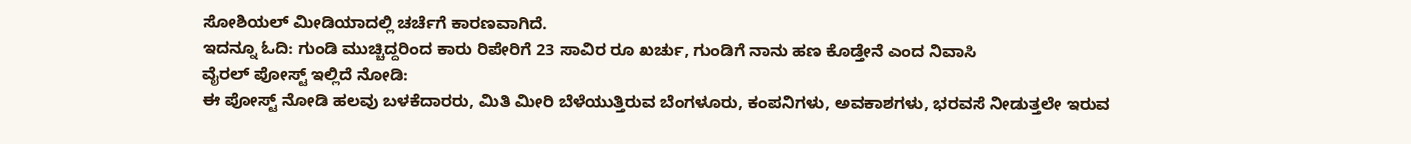ಸೋಶಿಯಲ್ ಮೀಡಿಯಾದಲ್ಲಿ ಚರ್ಚೆಗೆ ಕಾರಣವಾಗಿದೆ.
ಇದನ್ನೂ ಓದಿ: ಗುಂಡಿ ಮುಚ್ಚಿದ್ದರಿಂದ ಕಾರು ರಿಪೇರಿಗೆ 23 ಸಾವಿರ ರೂ ಖರ್ಚು, ಗುಂಡಿಗೆ ನಾನು ಹಣ ಕೊಡ್ತೇನೆ ಎಂದ ನಿವಾಸಿ
ವೈರಲ್ ಪೋಸ್ಟ್ ಇಲ್ಲಿದೆ ನೋಡಿ:
ಈ ಪೋಸ್ಟ್ ನೋಡಿ ಹಲವು ಬಳಕೆದಾರರು, ಮಿತಿ ಮೀರಿ ಬೆಳೆಯುತ್ತಿರುವ ಬೆಂಗಳೂರು, ಕಂಪನಿಗಳು, ಅವಕಾಶಗಳು, ಭರವಸೆ ನೀಡುತ್ತಲೇ ಇರುವ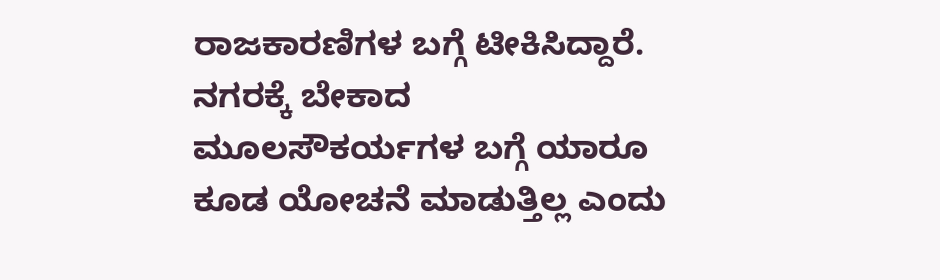ರಾಜಕಾರಣಿಗಳ ಬಗ್ಗೆ ಟೀಕಿಸಿದ್ದಾರೆ. ನಗರಕ್ಕೆ ಬೇಕಾದ ಮೂಲಸೌಕರ್ಯಗಳ ಬಗ್ಗೆ ಯಾರೂ ಕೂಡ ಯೋಚನೆ ಮಾಡುತ್ತಿಲ್ಲ ಎಂದು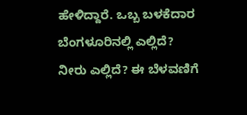ಹೇಳಿದ್ದಾರೆ. ಒಬ್ಬ ಬಳಕೆದಾರ ಬೆಂಗಳೂರಿನಲ್ಲಿ ಎಲ್ಲಿದೆ? ನೀರು ಎಲ್ಲಿದೆ? ಈ ಬೆಳವಣಿಗೆ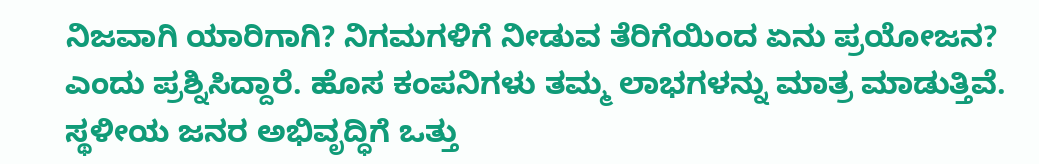ನಿಜವಾಗಿ ಯಾರಿಗಾಗಿ? ನಿಗಮಗಳಿಗೆ ನೀಡುವ ತೆರಿಗೆಯಿಂದ ಏನು ಪ್ರಯೋಜನ? ಎಂದು ಪ್ರಶ್ನಿಸಿದ್ದಾರೆ. ಹೊಸ ಕಂಪನಿಗಳು ತಮ್ಮ ಲಾಭಗಳನ್ನು ಮಾತ್ರ ಮಾಡುತ್ತಿವೆ. ಸ್ಥಳೀಯ ಜನರ ಅಭಿವೃದ್ಧಿಗೆ ಒತ್ತು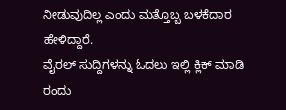ನೀಡುವುದಿಲ್ಲ ಎಂದು ಮತ್ತೊಬ್ಬ ಬಳಕೆದಾರ ಹೇಳಿದ್ದಾರೆ.
ವೈರಲ್ ಸುದ್ದಿಗಳನ್ನು ಓದಲು ಇಲ್ಲಿ ಕ್ಲಿಕ್ ಮಾಡಿ
ರಂದು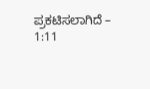ಪ್ರಕಟಿಸಲಾಗಿದೆ – 1:11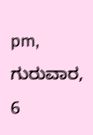pm, ಗುರುವಾರ, 6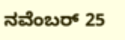ನವೆಂಬರ್ 25